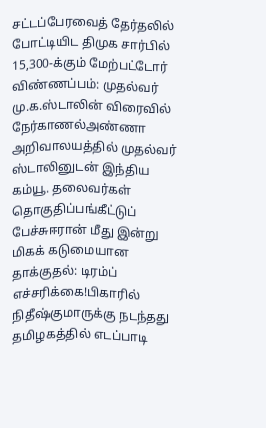சட்டப்பேரவைத் தேர்தலில் போட்டியிட திமுக சார்பில் 15,300-க்கும் மேற்பட்டோர் விண்ணப்பம்: முதல்வர் மு.க.ஸ்டாலின் விரைவில் நேர்காணல்அண்ணா அறிவாலயத்தில் முதல்வர் ஸ்டாலினுடன் இந்திய கம்யூ. தலைவர்கள் தொகுதிப்பங்கீட்டுப் பேச்சுஈரான் மீது இன்று மிகக் கடுமையான தாக்குதல்: டிரம்ப் எச்சரிக்கை!பிகாரில் நிதீஷ்குமாருக்கு நடந்தது தமிழகத்தில் எடப்பாடி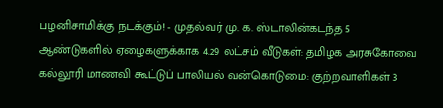பழனிசாமிக்கு நடக்கும்! - முதல்வர் மு. க. ஸ்டாலின்கடந்த 5 ஆண்டுகளில் ஏழைகளுக்காக 4.29 லட்சம் வீடுகள்: தமிழக அரசுகோவை கல்லூரி மாணவி கூட்டுப் பாலியல் வன்கொடுமை: குற்றவாளிகள் 3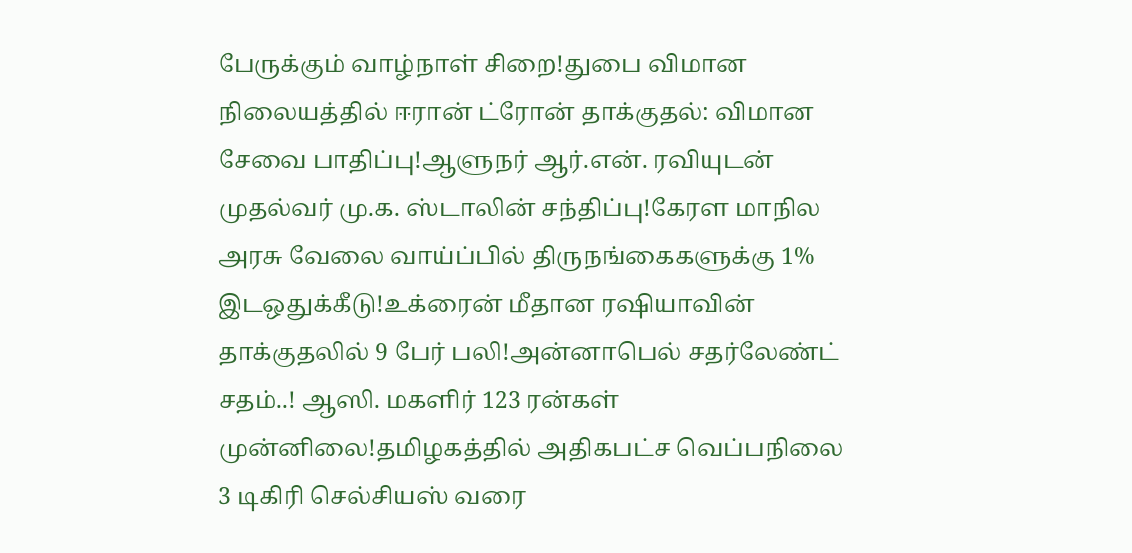பேருக்கும் வாழ்நாள் சிறை!துபை விமான நிலையத்தில் ஈரான் ட்ரோன் தாக்குதல்: விமான சேவை பாதிப்பு!ஆளுநர் ஆர்.என். ரவியுடன் முதல்வர் மு.க. ஸ்டாலின் சந்திப்பு!கேரள மாநில அரசு வேலை வாய்ப்பில் திருநங்கைகளுக்கு 1% இடஒதுக்கீடு!உக்ரைன் மீதான ரஷியாவின் தாக்குதலில் 9 பேர் பலி!அன்னாபெல் சதர்லேண்ட் சதம்..! ஆஸி. மகளிர் 123 ரன்கள் முன்னிலை!தமிழகத்தில் அதிகபட்ச வெப்பநிலை 3 டிகிரி செல்சியஸ் வரை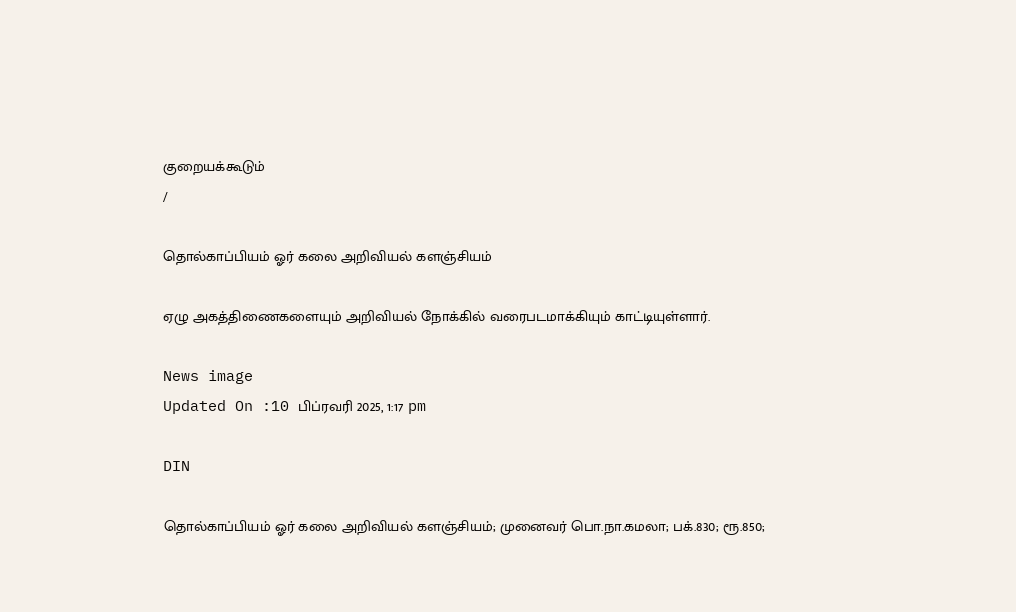குறையக்கூடும்
/

தொல்காப்பியம் ஓர் கலை அறிவியல் களஞ்சியம்

ஏழு அகத்திணைகளையும் அறிவியல் நோக்கில் வரைபடமாக்கியும் காட்டியுள்ளார்.

News image
Updated On :10 பிப்ரவரி 2025, 1:17 pm

DIN

தொல்காப்பியம் ஓர் கலை அறிவியல் களஞ்சியம்; முனைவர் பொ.நா.கமலா; பக்.830; ரூ.850;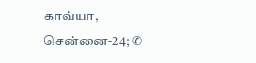காவ்யா, சென்னை-24; ✆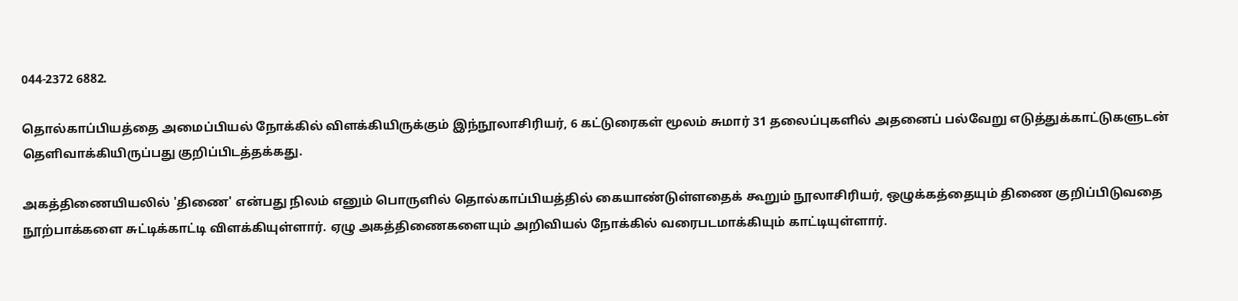044-2372 6882.

தொல்காப்பியத்தை அமைப்பியல் நோக்கில் விளக்கியிருக்கும் இந்நூலாசிரியர், 6 கட்டுரைகள் மூலம் சுமார் 31 தலைப்புகளில் அதனைப் பல்வேறு எடுத்துக்காட்டுகளுடன் தெளிவாக்கியிருப்பது குறிப்பிடத்தக்கது.

அகத்திணையியலில் 'திணை' என்பது நிலம் எனும் பொருளில் தொல்காப்பியத்தில் கையாண்டுள்ளதைக் கூறும் நூலாசிரியர், ஒழுக்கத்தையும் திணை குறிப்பிடுவதை நூற்பாக்களை சுட்டிக்காட்டி விளக்கியுள்ளார். ஏழு அகத்திணைகளையும் அறிவியல் நோக்கில் வரைபடமாக்கியும் காட்டியுள்ளார்.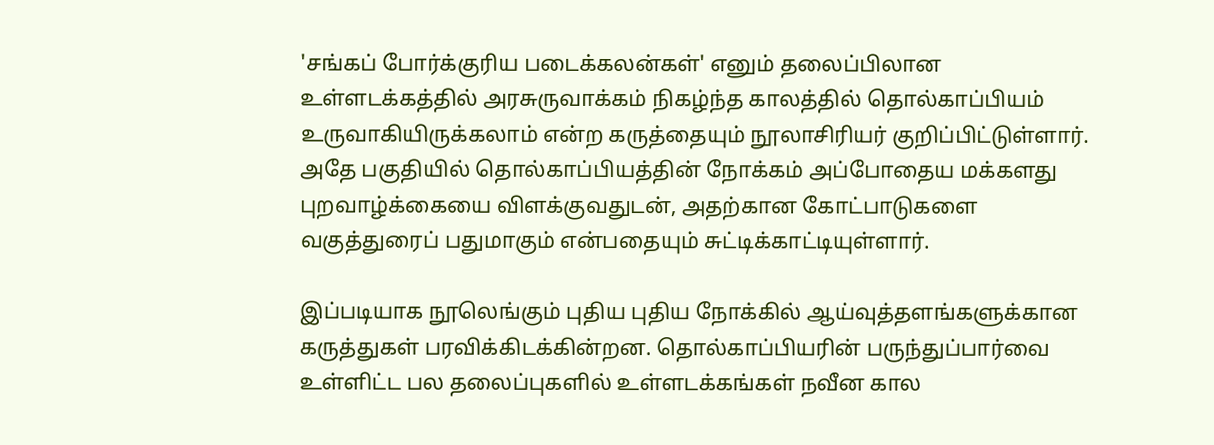'சங்கப் போர்க்குரிய படைக்கலன்கள்' எனும் தலைப்பிலான உள்ளடக்கத்தில் அரசுருவாக்கம் நிகழ்ந்த காலத்தில் தொல்காப்பியம் உருவாகியிருக்கலாம் என்ற கருத்தையும் நூலாசிரியர் குறிப்பிட்டுள்ளார். அதே பகுதியில் தொல்காப்பியத்தின் நோக்கம் அப்போதைய மக்களது புறவாழ்க்கையை விளக்குவதுடன், அதற்கான கோட்பாடுகளை வகுத்துரைப் பதுமாகும் என்பதையும் சுட்டிக்காட்டியுள்ளார்.

இப்படியாக நூலெங்கும் புதிய புதிய நோக்கில் ஆய்வுத்தளங்களுக்கான கருத்துகள் பரவிக்கிடக்கின்றன. தொல்காப்பியரின் பருந்துப்பார்வை உள்ளிட்ட பல தலைப்புகளில் உள்ளடக்கங்கள் நவீன கால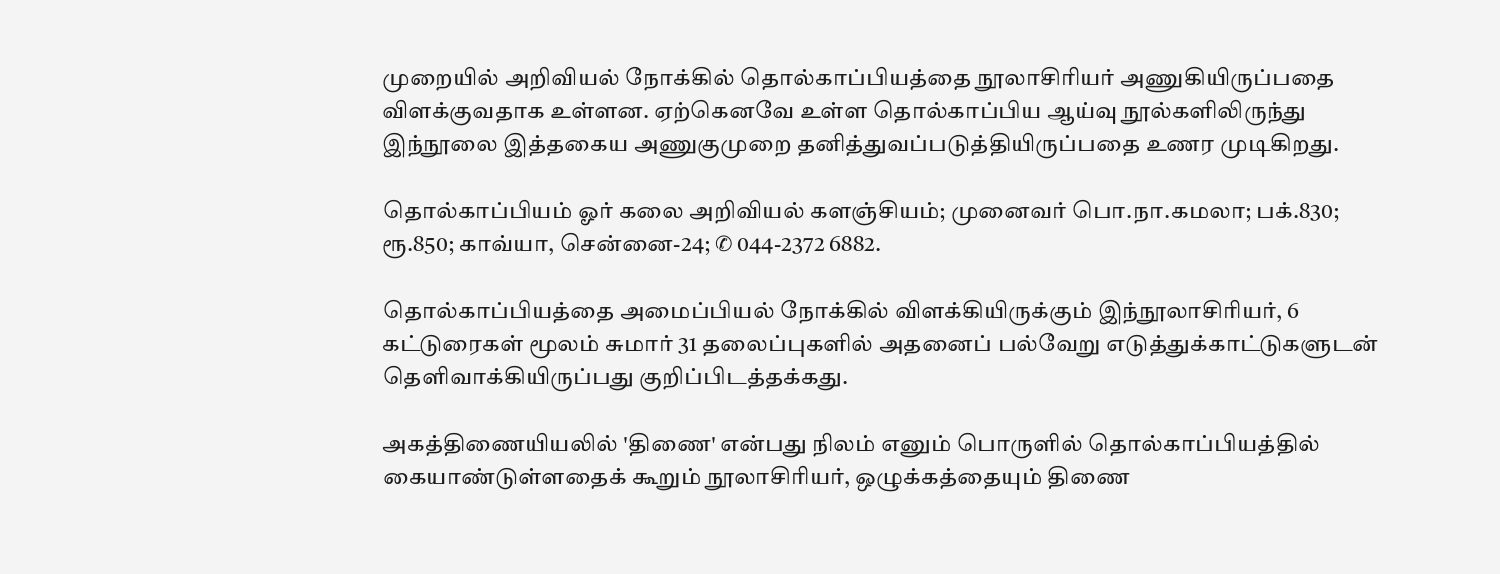முறையில் அறிவியல் நோக்கில் தொல்காப்பியத்தை நூலாசிரியர் அணுகியிருப்பதை விளக்குவதாக உள்ளன. ஏற்கெனவே உள்ள தொல்காப்பிய ஆய்வு நூல்களிலிருந்து இந்நூலை இத்தகைய அணுகுமுறை தனித்துவப்படுத்தியிருப்பதை உணர முடிகிறது.

தொல்காப்பியம் ஓர் கலை அறிவியல் களஞ்சியம்; முனைவர் பொ.நா.கமலா; பக்.830; ரூ.850; காவ்யா, சென்னை-24; ✆ 044-2372 6882.

தொல்காப்பியத்தை அமைப்பியல் நோக்கில் விளக்கியிருக்கும் இந்நூலாசிரியர், 6 கட்டுரைகள் மூலம் சுமார் 31 தலைப்புகளில் அதனைப் பல்வேறு எடுத்துக்காட்டுகளுடன் தெளிவாக்கியிருப்பது குறிப்பிடத்தக்கது.

அகத்திணையியலில் 'திணை' என்பது நிலம் எனும் பொருளில் தொல்காப்பியத்தில் கையாண்டுள்ளதைக் கூறும் நூலாசிரியர், ஒழுக்கத்தையும் திணை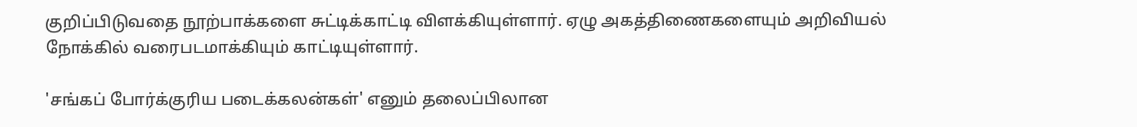குறிப்பிடுவதை நூற்பாக்களை சுட்டிக்காட்டி விளக்கியுள்ளார். ஏழு அகத்திணைகளையும் அறிவியல் நோக்கில் வரைபடமாக்கியும் காட்டியுள்ளார்.

'சங்கப் போர்க்குரிய படைக்கலன்கள்' எனும் தலைப்பிலான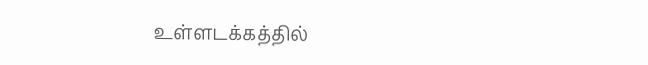உள்ளடக்கத்தில்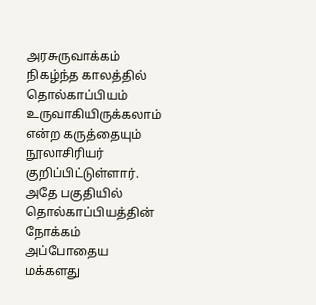அரசுருவாக்கம் நிகழ்ந்த காலத்தில் தொல்காப்பியம் உருவாகியிருக்கலாம் என்ற கருத்தையும் நூலாசிரியர் குறிப்பிட்டுள்ளார். அதே பகுதியில் தொல்காப்பியத்தின் நோக்கம் அப்போதைய மக்களது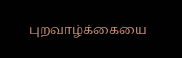புறவாழ்க்கையை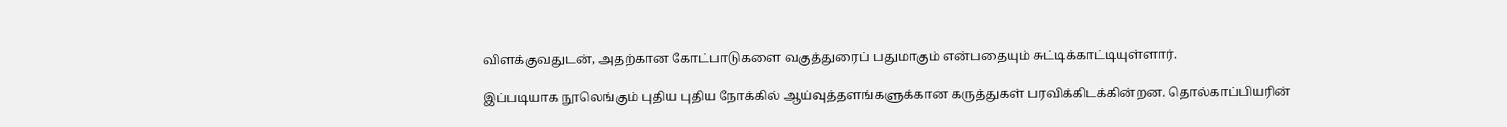விளக்குவதுடன், அதற்கான கோட்பாடுகளை வகுத்துரைப் பதுமாகும் என்பதையும் சுட்டிக்காட்டியுள்ளார்.

இப்படியாக நூலெங்கும் புதிய புதிய நோக்கில் ஆய்வுத்தளங்களுக்கான கருத்துகள் பரவிக்கிடக்கின்றன. தொல்காப்பியரின்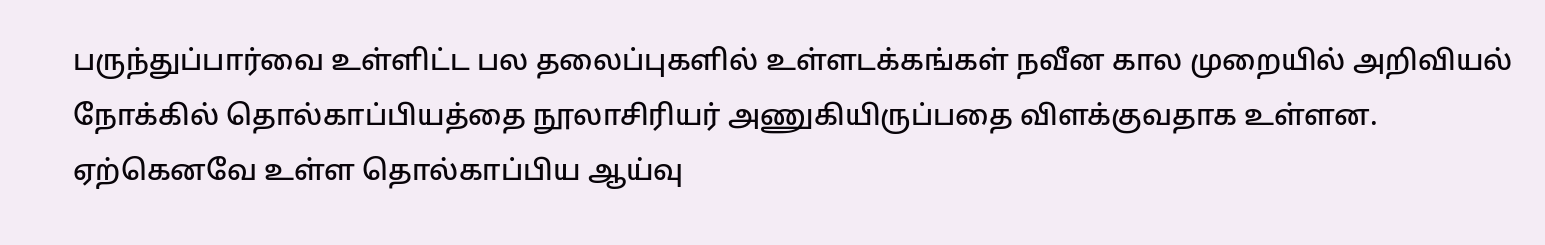பருந்துப்பார்வை உள்ளிட்ட பல தலைப்புகளில் உள்ளடக்கங்கள் நவீன கால முறையில் அறிவியல் நோக்கில் தொல்காப்பியத்தை நூலாசிரியர் அணுகியிருப்பதை விளக்குவதாக உள்ளன. ஏற்கெனவே உள்ள தொல்காப்பிய ஆய்வு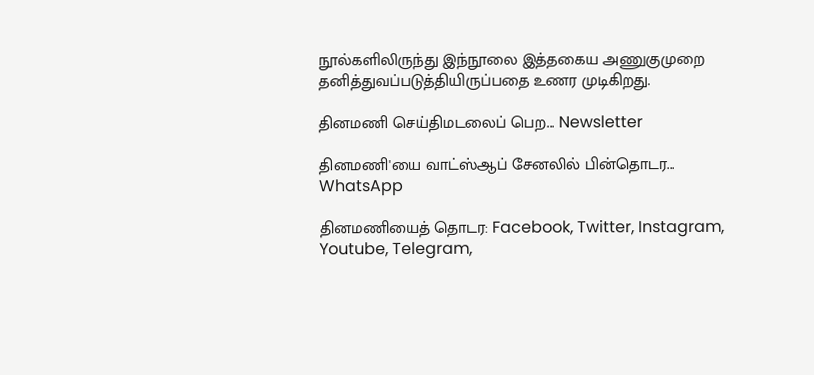நூல்களிலிருந்து இந்நூலை இத்தகைய அணுகுமுறை தனித்துவப்படுத்தியிருப்பதை உணர முடிகிறது.

தினமணி செய்திமடலைப் பெற... Newsletter

தினமணி'யை வாட்ஸ்ஆப் சேனலில் பின்தொடர... WhatsApp

தினமணியைத் தொடர: Facebook, Twitter, Instagram, Youtube, Telegram,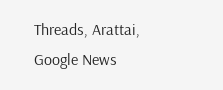Threads, Arattai, Google News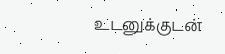உடனுக்குடன்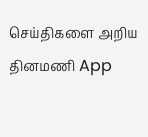செய்திகளை அறிய தினமணி App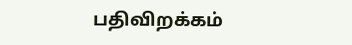பதிவிறக்கம்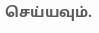செய்யவும்.